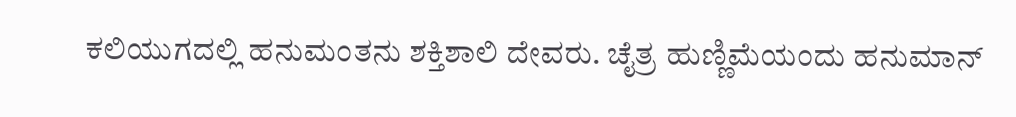ಕಲಿಯುಗದಲ್ಲಿ ಹನುಮಂತನು ಶಕ್ತಿಶಾಲಿ ದೇವರು. ಚೈತ್ರ ಹುಣ್ಣಿಮೆಯಂದು ಹನುಮಾನ್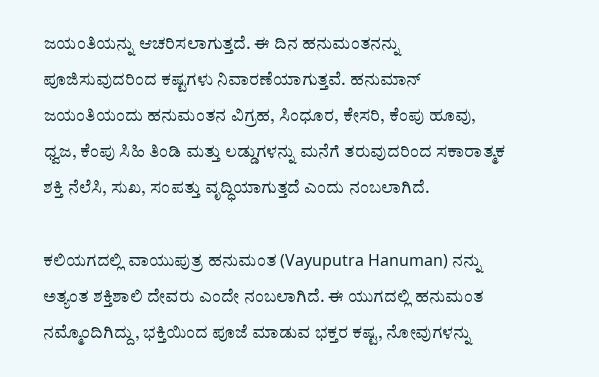ಜಯಂತಿಯನ್ನು ಆಚರಿಸಲಾಗುತ್ತದೆ. ಈ ದಿನ ಹನುಮಂತನನ್ನು ಪೂಜಿಸುವುದರಿಂದ ಕಷ್ಟಗಳು ನಿವಾರಣೆಯಾಗುತ್ತವೆ. ಹನುಮಾನ್ ಜಯಂತಿಯಂದು ಹನುಮಂತನ ವಿಗ್ರಹ, ಸಿಂಧೂರ, ಕೇಸರಿ, ಕೆಂಪು ಹೂವು, ಧ್ವಜ, ಕೆಂಪು ಸಿಹಿ ತಿಂಡಿ ಮತ್ತು ಲಡ್ಡುಗಳನ್ನು ಮನೆಗೆ ತರುವುದರಿಂದ ಸಕಾರಾತ್ಮಕ ಶಕ್ತಿ ನೆಲೆಸಿ, ಸುಖ, ಸಂಪತ್ತು ವೃದ್ಧಿಯಾಗುತ್ತದೆ ಎಂದು ನಂಬಲಾಗಿದೆ.

ಕಲಿಯಗದಲ್ಲಿ ವಾಯುಪುತ್ರ ಹನುಮಂತ (Vayuputra Hanuman) ನನ್ನು ಅತ್ಯಂತ ಶಕ್ತಿಶಾಲಿ ದೇವರು ಎಂದೇ ನಂಬಲಾಗಿದೆ. ಈ ಯುಗದಲ್ಲಿ ಹನುಮಂತ ನಮ್ಮೊಂದಿಗಿದ್ದು, ಭಕ್ತಿಯಿಂದ ಪೂಜೆ ಮಾಡುವ ಭಕ್ತರ ಕಷ್ಟ, ನೋವುಗಳನ್ನು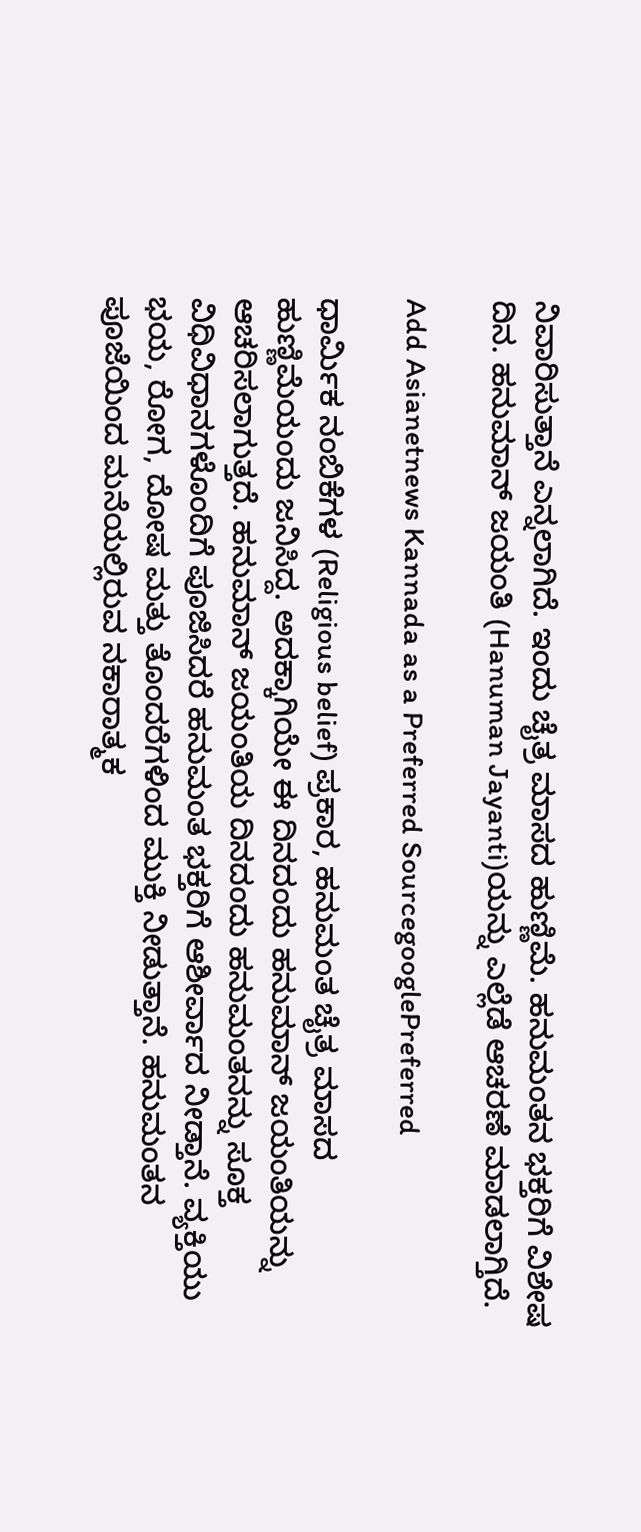ನಿವಾರಿಸುತ್ತಾನೆ ಎನ್ನಲಾಗಿದೆ. ಇಂದು ಚೈತ್ರ ಮಾಸದ ಹುಣ್ಣಿಮೆ. ಹನುಮಂತನ ಭಕ್ತರಿಗೆ ವಿಶೇಷ ದಿನ. ಹನುಮಾನ್ ಜಯಂತಿ (Hanuman Jayanti)ಯನ್ನು ಎಲ್ಲೆಡೆ ಆಚರಣೆ ಮಾಡಲಾಗ್ತಿದೆ.

Add Asianetnews Kannada as a Preferred SourcegooglePreferred

ಧಾರ್ಮಿಕ ನಂಬಿಕೆಗಳ (Religious belief) ಪ್ರಕಾರ, ಹನುಮಂತ ಚೈತ್ರ ಮಾಸದ ಹುಣ್ಣಿಮೆಯಂದು ಜನಿಸಿದ್ದ. ಅದಕ್ಕಾಗಿಯೇ ಈ ದಿನದಂದು ಹನುಮಾನ್ ಜಯಂತಿಯನ್ನು ಆಚರಿಸಲಾಗುತ್ತದೆ. ಹನುಮಾನ್ ಜಯಂತಿಯ ದಿನದಂದು ಹನುಮಂತನನ್ನು ಸೂಕ್ತ ವಿಧಿವಿಧಾನಗಳೊಂದಿಗೆ ಪೂಜಿಸಿದರೆ ಹನುಮಂತ ಭಕ್ತರಿಗೆ ಆಶೀರ್ವಾದ ನೀಡ್ತಾನೆ. ವ್ಯಕ್ತಿಯು ಭಯ, ರೋಗ, ದೋಷ ಮತ್ತು ತೊಂದರೆಗಳಿಂದ ಮುಕ್ತಿ ನೀಡುತ್ತಾನೆ. ಹನುಮಂತನ ಪೂಜೆಯಿಂದ ಮನೆಯಲ್ಲಿರುವ ನಕಾರಾತ್ಮಕ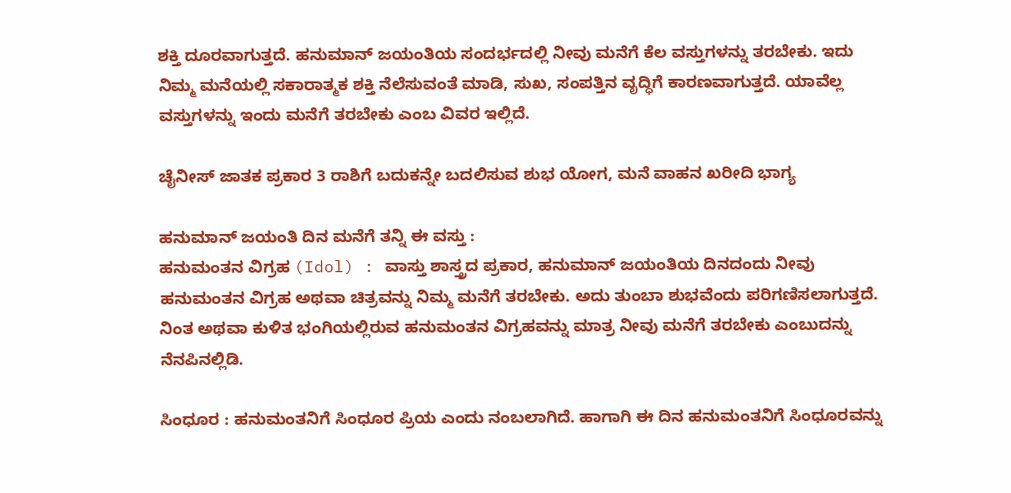ಶಕ್ತಿ ದೂರವಾಗುತ್ತದೆ. ಹನುಮಾನ್ ಜಯಂತಿಯ ಸಂದರ್ಭದಲ್ಲಿ ನೀವು ಮನೆಗೆ ಕೆಲ ವಸ್ತುಗಳನ್ನು ತರಬೇಕು. ಇದು ನಿಮ್ಮ ಮನೆಯಲ್ಲಿ ಸಕಾರಾತ್ಮಕ ಶಕ್ತಿ ನೆಲೆಸುವಂತೆ ಮಾಡಿ, ಸುಖ, ಸಂಪತ್ತಿನ ವೃದ್ಧಿಗೆ ಕಾರಣವಾಗುತ್ತದೆ. ಯಾವೆಲ್ಲ ವಸ್ತುಗಳನ್ನು ಇಂದು ಮನೆಗೆ ತರಬೇಕು ಎಂಬ ವಿವರ ಇಲ್ಲಿದೆ.

ಚೈನೀಸ್ ಜಾತಕ ಪ್ರಕಾರ 3 ರಾಶಿಗೆ ಬದುಕನ್ನೇ ಬದಲಿಸುವ ಶುಭ ಯೋಗ, ಮನೆ ವಾಹನ ಖರೀದಿ ಭಾಗ್ಯ

ಹನುಮಾನ್ ಜಯಂತಿ ದಿನ ಮನೆಗೆ ತನ್ನಿ ಈ ವಸ್ತು :
ಹನುಮಂತನ ವಿಗ್ರಹ (Idol) : ವಾಸ್ತು ಶಾಸ್ತ್ರದ ಪ್ರಕಾರ, ಹನುಮಾನ್ ಜಯಂತಿಯ ದಿನದಂದು ನೀವು ಹನುಮಂತನ ವಿಗ್ರಹ ಅಥವಾ ಚಿತ್ರವನ್ನು ನಿಮ್ಮ ಮನೆಗೆ ತರಬೇಕು. ಅದು ತುಂಬಾ ಶುಭವೆಂದು ಪರಿಗಣಿಸಲಾಗುತ್ತದೆ. ನಿಂತ ಅಥವಾ ಕುಳಿತ ಭಂಗಿಯಲ್ಲಿರುವ ಹನುಮಂತನ ವಿಗ್ರಹವನ್ನು ಮಾತ್ರ ನೀವು ಮನೆಗೆ ತರಬೇಕು ಎಂಬುದನ್ನು ನೆನಪಿನಲ್ಲಿಡಿ.

ಸಿಂಧೂರ : ಹನುಮಂತನಿಗೆ ಸಿಂಧೂರ ಪ್ರಿಯ ಎಂದು ನಂಬಲಾಗಿದೆ. ಹಾಗಾಗಿ ಈ ದಿನ ಹನುಮಂತನಿಗೆ ಸಿಂಧೂರವನ್ನು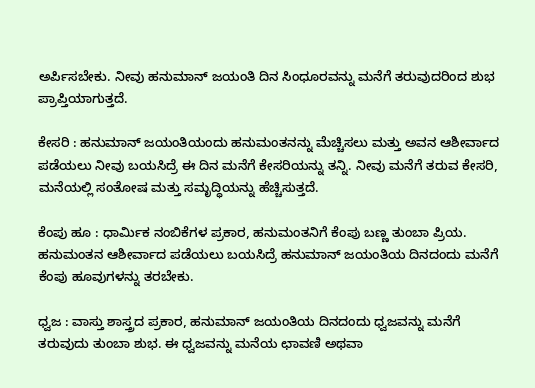ಅರ್ಪಿಸಬೇಕು. ನೀವು ಹನುಮಾನ್ ಜಯಂತಿ ದಿನ ಸಿಂಧೂರವನ್ನು ಮನೆಗೆ ತರುವುದರಿಂದ ಶುಭ ಪ್ರಾಪ್ತಿಯಾಗುತ್ತದೆ.

ಕೇಸರಿ : ಹನುಮಾನ್ ಜಯಂತಿಯಂದು ಹನುಮಂತನನ್ನು ಮೆಚ್ಚಿಸಲು ಮತ್ತು ಅವನ ಆಶೀರ್ವಾದ ಪಡೆಯಲು ನೀವು ಬಯಸಿದ್ರೆ ಈ ದಿನ ಮನೆಗೆ ಕೇಸರಿಯನ್ನು ತನ್ನಿ. ನೀವು ಮನೆಗೆ ತರುವ ಕೇಸರಿ, ಮನೆಯಲ್ಲಿ ಸಂತೋಷ ಮತ್ತು ಸಮೃದ್ಧಿಯನ್ನು ಹೆಚ್ಚಿಸುತ್ತದೆ.

ಕೆಂಪು ಹೂ : ಧಾರ್ಮಿಕ ನಂಬಿಕೆಗಳ ಪ್ರಕಾರ, ಹನುಮಂತನಿಗೆ ಕೆಂಪು ಬಣ್ಣ ತುಂಬಾ ಪ್ರಿಯ. ಹನುಮಂತನ ಆಶೀರ್ವಾದ ಪಡೆಯಲು ಬಯಸಿದ್ರೆ ಹನುಮಾನ್ ಜಯಂತಿಯ ದಿನದಂದು ಮನೆಗೆ ಕೆಂಪು ಹೂವುಗಳನ್ನು ತರಬೇಕು.

ಧ್ವಜ : ವಾಸ್ತು ಶಾಸ್ತ್ರದ ಪ್ರಕಾರ, ಹನುಮಾನ್ ಜಯಂತಿಯ ದಿನದಂದು ಧ್ವಜವನ್ನು ಮನೆಗೆ ತರುವುದು ತುಂಬಾ ಶುಭ. ಈ ಧ್ವಜವನ್ನು ಮನೆಯ ಛಾವಣಿ ಅಥವಾ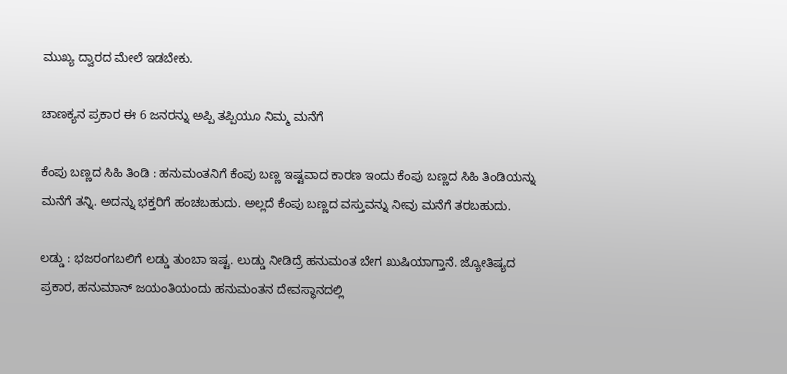ಮುಖ್ಯ ದ್ವಾರದ ಮೇಲೆ ಇಡಬೇಕು.

ಚಾಣಕ್ಯನ ಪ್ರಕಾರ ಈ 6 ಜನರನ್ನು ಅಪ್ಪಿ ತಪ್ಪಿಯೂ ನಿಮ್ಮ ಮನೆಗೆ

ಕೆಂಪು ಬಣ್ಣದ ಸಿಹಿ ತಿಂಡಿ : ಹನುಮಂತನಿಗೆ ಕೆಂಪು ಬಣ್ಣ ಇಷ್ಟವಾದ ಕಾರಣ ಇಂದು ಕೆಂಪು ಬಣ್ಣದ ಸಿಹಿ ತಿಂಡಿಯನ್ನು ಮನೆಗೆ ತನ್ನಿ. ಅದನ್ನು ಭಕ್ತರಿಗೆ ಹಂಚಬಹುದು. ಅಲ್ಲದೆ ಕೆಂಪು ಬಣ್ಣದ ವಸ್ತುವನ್ನು ನೀವು ಮನೆಗೆ ತರಬಹುದು.

ಲಡ್ಡು : ಭಜರಂಗಬಲಿಗೆ ಲಡ್ಡು ತುಂಬಾ ಇಷ್ಟ. ಲುಡ್ಡು ನೀಡಿದ್ರೆ ಹನುಮಂತ ಬೇಗ ಖುಷಿಯಾಗ್ತಾನೆ. ಜ್ಯೋತಿಷ್ಯದ ಪ್ರಕಾರ, ಹನುಮಾನ್ ಜಯಂತಿಯಂದು ಹನುಮಂತನ ದೇವಸ್ಥಾನದಲ್ಲಿ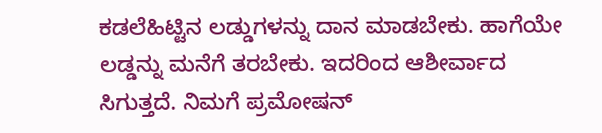ಕಡಲೆಹಿಟ್ಟಿನ ಲಡ್ಡುಗಳನ್ನು ದಾನ ಮಾಡಬೇಕು. ಹಾಗೆಯೇ ಲಡ್ಡನ್ನು ಮನೆಗೆ ತರಬೇಕು. ಇದರಿಂದ ಆಶೀರ್ವಾದ ಸಿಗುತ್ತದೆ. ನಿಮಗೆ ಪ್ರಮೋಷನ್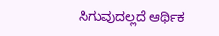ಸಿಗುವುದಲ್ಲದೆ ಆರ್ಥಿಕ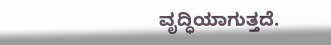ವೃದ್ಧಿಯಾಗುತ್ತದೆ.